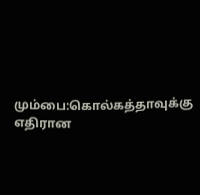மும்பை:கொல்கத்தாவுக்கு எதிரான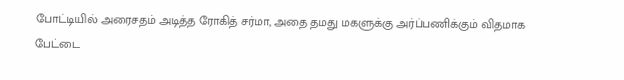போட்டியில் அரைசதம் அடித்த ரோகித் சர்மா, அதை தமது மகளுக்கு அர்ப்பணிக்கும் விதமாக பேட்டை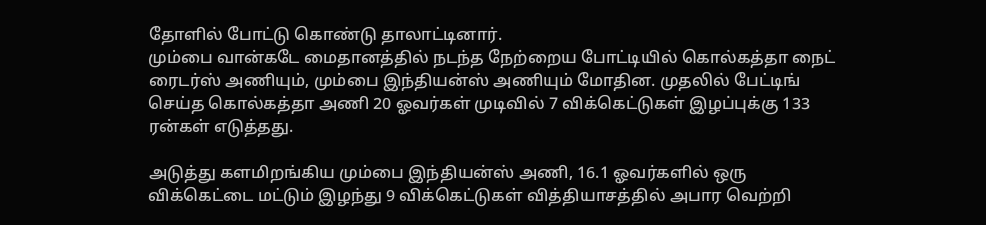தோளில் போட்டு கொண்டு தாலாட்டினார்.
மும்பை வான்கடே மைதானத்தில் நடந்த நேற்றைய போட்டியில் கொல்கத்தா நைட் ரைடர்ஸ் அணியும், மும்பை இந்தியன்ஸ் அணியும் மோதின. முதலில் பேட்டிங் செய்த கொல்கத்தா அணி 20 ஓவர்கள் முடிவில் 7 விக்கெட்டுகள் இழப்புக்கு 133 ரன்கள் எடுத்தது.

அடுத்து களமிறங்கிய மும்பை இந்தியன்ஸ் அணி, 16.1 ஓவர்களில் ஒரு விக்கெட்டை மட்டும் இழந்து 9 விக்கெட்டுகள் வித்தியாசத்தில் அபார வெற்றி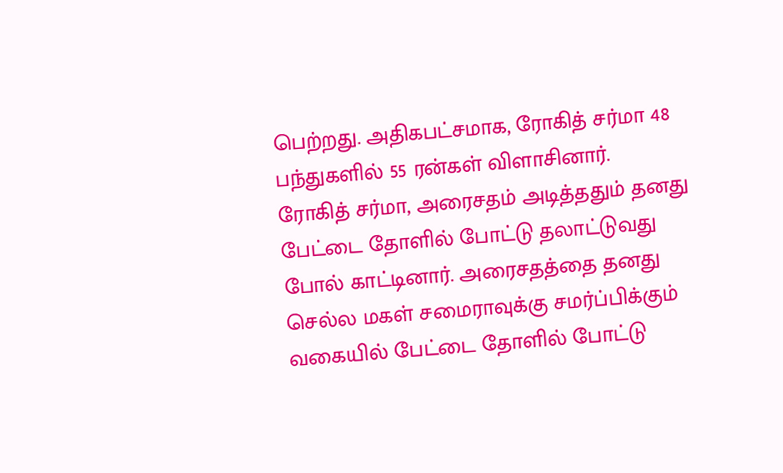பெற்றது. அதிகபட்சமாக, ரோகித் சர்மா 48 பந்துகளில் 55 ரன்கள் விளாசினார்.
ரோகித் சர்மா, அரைசதம் அடித்ததும் தனது பேட்டை தோளில் போட்டு தலாட்டுவது போல் காட்டினார். அரைசதத்தை தனது செல்ல மகள் சமைராவுக்கு சமர்ப்பிக்கும் வகையில் பேட்டை தோளில் போட்டு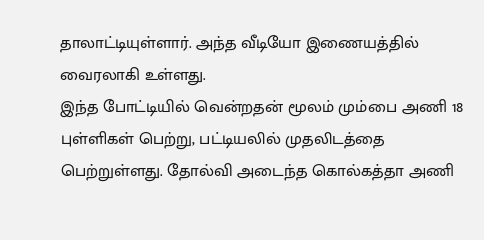தாலாட்டியுள்ளார். அந்த வீடியோ இணையத்தில் வைரலாகி உள்ளது.
இந்த போட்டியில் வென்றதன் மூலம் மும்பை அணி 18 புள்ளிகள் பெற்று, பட்டியலில் முதலிடத்தை பெற்றுள்ளது. தோல்வி அடைந்த கொல்கத்தா அணி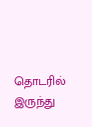தொடரில் இருந்து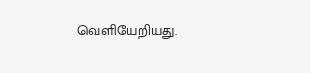வெளியேறியது.